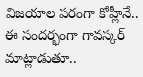విజయాల పరంగా కోహ్లీనే..
ఈ సందర్భంగా గావస్కర్ మాట్లాడుతూ..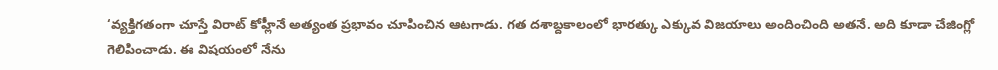‘వ్యక్తిగతంగా చూస్తే విరాట్ కోహ్లీనే అత్యంత ప్రభావం చూపించిన ఆటగాడు. గత దశాబ్దకాలంలో భారత్కు ఎక్కువ విజయాలు అందించింది అతనే. అది కూడా చేజింగ్లో గెలిపించాడు. ఈ విషయంలో నేను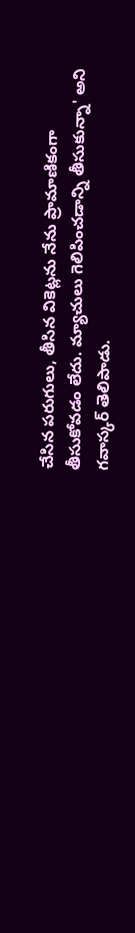చేసిన పరుగులు, తీసిన వికెట్లను నేను ప్రామాణికంగా తీసుకోవడం లేదు. మ్యాచులు గెలిపించడాన్ని తీసుకున్నా' అని గవాస్కర్ తెలిపాడు.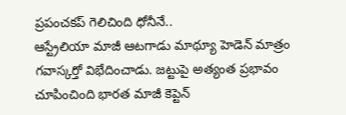ప్రపంచకప్ గెలిచింది ధోనీనే..
ఆస్ట్రేలియా మాజీ ఆటగాడు మాథ్యూ హెడెన్ మాత్రం గవాస్కర్తో విభేదించాడు. జట్టుపై అత్యంత ప్రభావం చూపించింది భారత మాజీ కెప్టెన్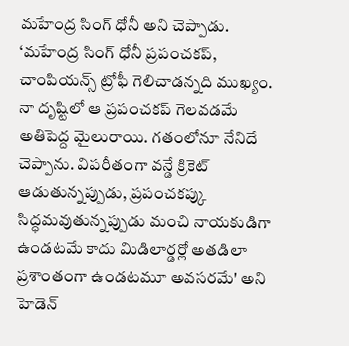మహేంద్ర సింగ్ ధోనీ అని చెప్పాడు. ‘మహేంద్ర సింగ్ ధోనీ ప్రపంచకప్, చాంపియన్స్ ట్రోఫీ గెలిచాడన్నది ముఖ్యం. నా దృష్టిలో ఆ ప్రపంచకప్ గెలవడమే అతిపెద్ద మైలురాయి. గతంలోనూ నేనిదే చెప్పాను. విపరీతంగా వన్డే క్రికెట్ ఆడుతున్నప్పుడు, ప్రపంచకప్కు సిద్ధమవుతున్నప్పుడు మంచి నాయకుడిగా ఉండటమే కాదు మిడిలార్డర్లో అతడిలా ప్రశాంతంగా ఉండటమూ అవసరమే' అని హెడెన్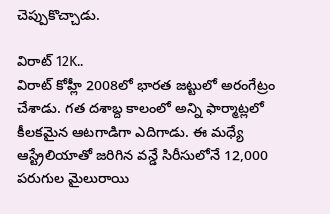చెప్పుకొచ్చాడు.

విరాట్ 12K..
విరాట్ కోహ్లీ 2008లో భారత జట్టులో అరంగేట్రం చేశాడు. గత దశాబ్ద కాలంలో అన్ని ఫార్మాట్లలో కీలకమైన ఆటగాడిగా ఎదిగాడు. ఈ మధ్యే ఆస్ట్రేలియాతో జరిగిన వన్డే సిరీసులోనే 12,000 పరుగుల మైలురాయి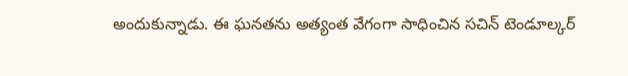అందుకున్నాడు. ఈ ఘనతను అత్యంత వేగంగా సాధించిన సచిన్ టెండూల్కర్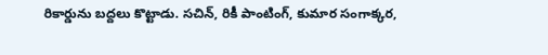రికార్డును బద్దలు కొట్టాడు. సచిన్, రికీ పాంటింగ్, కుమార సంగాక్కర,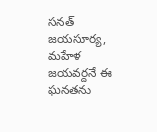సనత్ జయసూర్య, మహేళ జయవర్దనే ఈ ఘనతను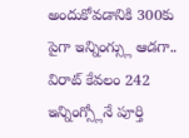అందుకోవడానికి 300కు పైగా ఇన్నింగ్స్లు ఆడగా.. విరాట్ కేవలం 242 ఇన్నింగ్స్లోనే పూర్తి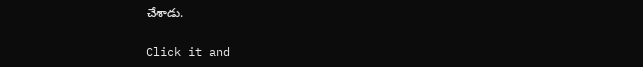చేశాడు.


Click it and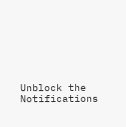Unblock the Notifications